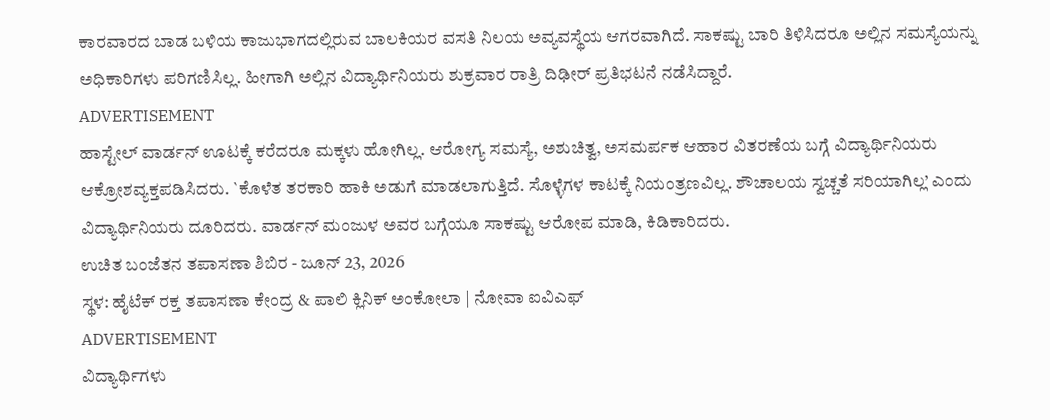ಕಾರವಾರದ ಬಾಡ ಬಳಿಯ ಕಾಜುಭಾಗದಲ್ಲಿರುವ ಬಾಲಕಿಯರ ವಸತಿ ನಿಲಯ ಅವ್ಯವಸ್ಥೆಯ ಆಗರವಾಗಿದೆ. ಸಾಕಷ್ಟು ಬಾರಿ ತಿಳಿಸಿದರೂ ಅಲ್ಲಿನ ಸಮಸ್ಯೆಯನ್ನು ಅಧಿಕಾರಿಗಳು ಪರಿಗಣಿಸಿಲ್ಲ. ಹೀಗಾಗಿ ಅಲ್ಲಿನ ವಿದ್ಯಾರ್ಥಿನಿಯರು ಶುಕ್ರವಾರ ರಾತ್ರಿ ದಿಢೀರ್ ಪ್ರತಿಭಟನೆ ನಡೆಸಿದ್ದಾರೆ.
ADVERTISEMENT
ಹಾಸ್ಟೇಲ್ ವಾರ್ಡನ್ ಊಟಕ್ಕೆ ಕರೆದರೂ ಮಕ್ಕಳು ಹೋಗಿಲ್ಲ. ಆರೋಗ್ಯ ಸಮಸ್ಯೆ, ಅಶುಚಿತ್ವ, ಅಸಮರ್ಪಕ ಆಹಾರ ವಿತರಣೆಯ ಬಗ್ಗೆ ವಿದ್ಯಾರ್ಥಿನಿಯರು ಆಕ್ರೋಶವ್ಯಕ್ತಪಡಿಸಿದರು. `ಕೊಳೆತ ತರಕಾರಿ ಹಾಕಿ ಅಡುಗೆ ಮಾಡಲಾಗುತ್ತಿದೆ. ಸೊಳ್ಳೆಗಳ ಕಾಟಕ್ಕೆ ನಿಯಂತ್ರಣವಿಲ್ಲ. ಶೌಚಾಲಯ ಸ್ವಚ್ಚತೆ ಸರಿಯಾಗಿಲ್ಲ’ ಎಂದು ವಿದ್ಯಾರ್ಥಿನಿಯರು ದೂರಿದರು. ವಾರ್ಡನ್ ಮಂಜುಳ ಅವರ ಬಗ್ಗೆಯೂ ಸಾಕಷ್ಟು ಆರೋಪ ಮಾಡಿ, ಕಿಡಿಕಾರಿದರು.
ಉಚಿತ ಬಂಜೆತನ ತಪಾಸಣಾ ಶಿಬಿರ - ಜೂನ್ 23, 2026
ಸ್ಥಳ: ಹೈಟೆಕ್ ರಕ್ತ ತಪಾಸಣಾ ಕೇಂದ್ರ & ಪಾಲಿ ಕ್ಲಿನಿಕ್ ಅಂಕೋಲಾ | ನೋವಾ ಐವಿಎಫ್
ADVERTISEMENT
ವಿದ್ಯಾರ್ಥಿಗಳು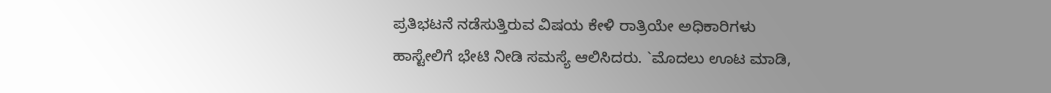ಪ್ರತಿಭಟನೆ ನಡೆಸುತ್ತಿರುವ ವಿಷಯ ಕೇಳಿ ರಾತ್ರಿಯೇ ಅಧಿಕಾರಿಗಳು ಹಾಸ್ಟೇಲಿಗೆ ಭೇಟಿ ನೀಡಿ ಸಮಸ್ಯೆ ಆಲಿಸಿದರು. `ಮೊದಲು ಊಟ ಮಾಡಿ,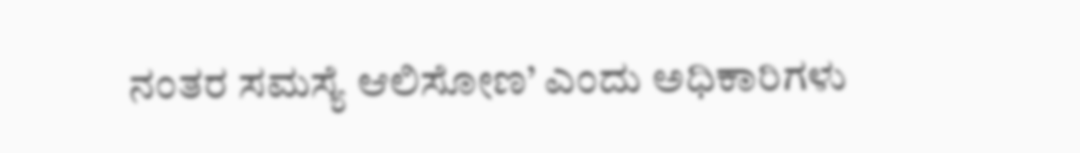ನಂತರ ಸಮಸ್ಯೆ ಆಲಿಸೋಣ’ ಎಂದು ಅಧಿಕಾರಿಗಳು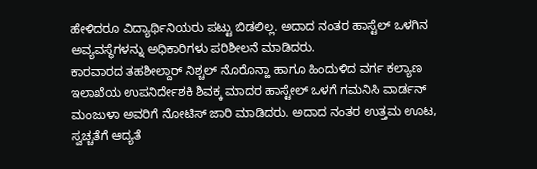ಹೇಳಿದರೂ ವಿದ್ಯಾರ್ಥಿನಿಯರು ಪಟ್ಟು ಬಿಡಲಿಲ್ಲ. ಅದಾದ ನಂತರ ಹಾಸ್ಟೆಲ್ ಒಳಗಿನ ಅವ್ಯವಸ್ಥೆಗಳನ್ನು ಅಧಿಕಾರಿಗಳು ಪರಿಶೀಲನೆ ಮಾಡಿದರು.
ಕಾರವಾರದ ತಹಶೀಲ್ದಾರ್ ನಿಶ್ಚಲ್ ನೊರೊನ್ಹಾ ಹಾಗೂ ಹಿಂದುಳಿದ ವರ್ಗ ಕಲ್ಯಾಣ ಇಲಾಖೆಯ ಉಪನಿರ್ದೇಶಕಿ ಶಿವಕ್ಕ ಮಾದರ ಹಾಸ್ಟೇಲ್ ಒಳಗೆ ಗಮನಿಸಿ ವಾರ್ಡನ್ ಮಂಜುಳಾ ಅವರಿಗೆ ನೋಟಿಸ್ ಜಾರಿ ಮಾಡಿದರು. ಅದಾದ ನಂತರ ಉತ್ತಮ ಊಟ, ಸ್ವಚ್ಚತೆಗೆ ಆದ್ಯತೆ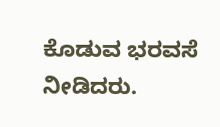ಕೊಡುವ ಭರವಸೆ ನೀಡಿದರು.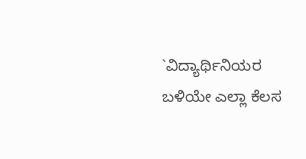`ವಿದ್ಯಾರ್ಥಿನಿಯರ ಬಳಿಯೇ ಎಲ್ಲಾ ಕೆಲಸ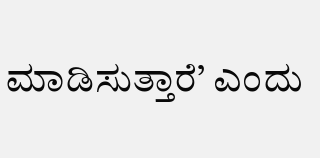ಮಾಡಿಸುತ್ತಾರೆ’ ಎಂದು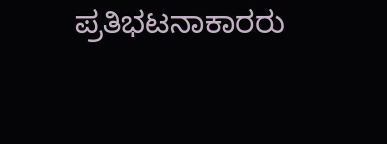ಪ್ರತಿಭಟನಾಕಾರರು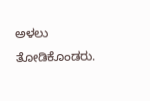ಅಳಲು ತೋಡಿಕೊಂಡರು.